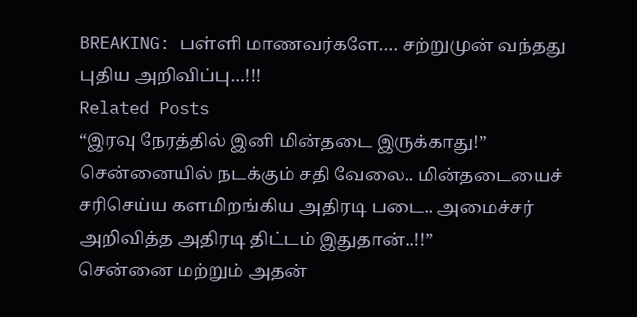BREAKING: பள்ளி மாணவர்களே…. சற்றுமுன் வந்தது புதிய அறிவிப்பு…!!!
Related Posts
“இரவு நேரத்தில் இனி மின்தடை இருக்காது!” சென்னையில் நடக்கும் சதி வேலை.. மின்தடையைச் சரிசெய்ய களமிறங்கிய அதிரடி படை.. அமைச்சர் அறிவித்த அதிரடி திட்டம் இதுதான்..!!”
சென்னை மற்றும் அதன்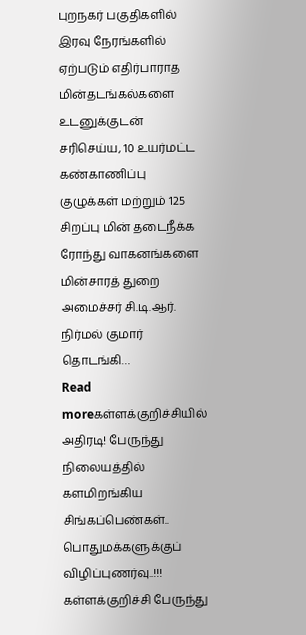புறநகர் பகுதிகளில் இரவு நேரங்களில் ஏற்படும் எதிர்பாராத மின்தடங்கல்களை உடனுக்குடன் சரிசெய்ய, 10 உயர்மட்ட கண்காணிப்பு குழுக்கள் மற்றும் 125 சிறப்பு மின் தடைநீக்க ரோந்து வாகனங்களை மின்சாரத் துறை அமைச்சர் சி.டி.ஆர். நிர்மல் குமார் தொடங்கி…
Read moreகள்ளக்குறிச்சியில் அதிரடி! பேருந்து நிலையத்தில் களமிறங்கிய சிங்கப்பெண்கள்.. பொதுமக்களுக்குப் விழிப்புணர்வு..!!!
கள்ளக்குறிச்சி பேருந்து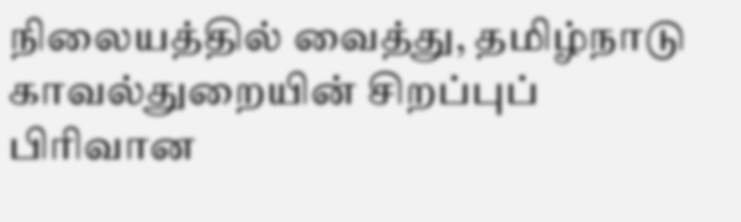நிலையத்தில் வைத்து, தமிழ்நாடு காவல்துறையின் சிறப்புப் பிரிவான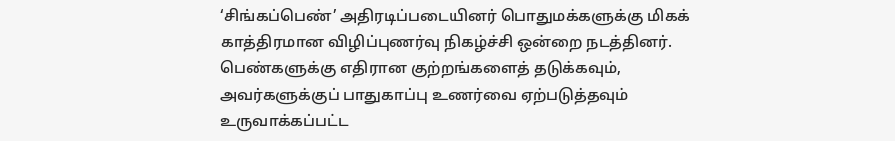‘சிங்கப்பெண்’ அதிரடிப்படையினர் பொதுமக்களுக்கு மிகக் காத்திரமான விழிப்புணர்வு நிகழ்ச்சி ஒன்றை நடத்தினர். பெண்களுக்கு எதிரான குற்றங்களைத் தடுக்கவும், அவர்களுக்குப் பாதுகாப்பு உணர்வை ஏற்படுத்தவும் உருவாக்கப்பட்ட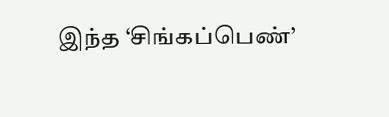இந்த ‘சிங்கப்பெண்’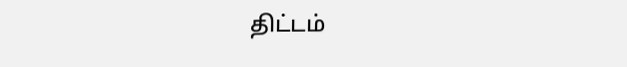திட்டம்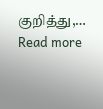குறித்து,…
Read more